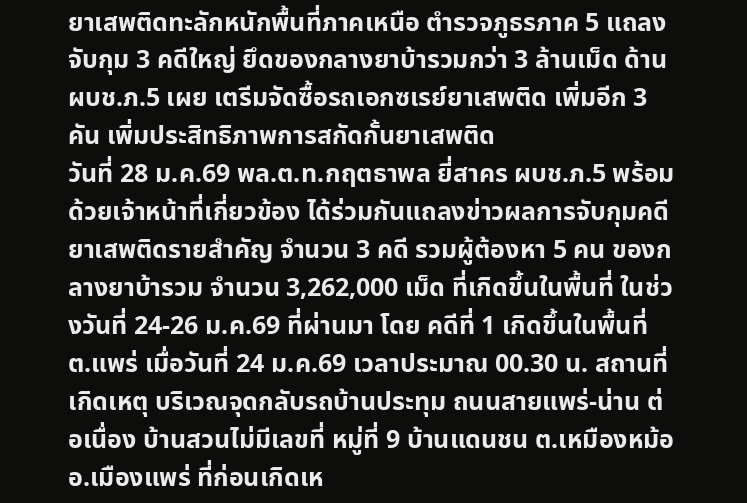ยาเสพติดทะลักหนักพื้นที่ภาคเหนือ ตำรวจภูธรภาค 5 แถลงจับกุม 3 คดีใหญ่ ยึดของกลางยาบ้ารวมกว่า 3 ล้านเม็ด ด้าน ผบช.ภ.5 เผย เตรีมจัดซื้อรถเอกซเรย์ยาเสพติด เพิ่มอีก 3 คัน เพิ่มประสิทธิภาพการสกัดกั้นยาเสพติด
วันที่ 28 ม.ค.69 พล.ต.ท.กฤตธาพล ยี่สาคร ผบช.ภ.5 พร้อมด้วยเจ้าหน้าที่เกี่ยวข้อง ได้ร่วมกันแถลงข่าวผลการจับกุมคดียาเสพติดรายสำคัญ จำนวน 3 คดี รวมผู้ต้องหา 5 คน ของกลางยาบ้ารวม จำนวน 3,262,000 เม็ด ที่เกิดขึ้นในพื้นที่ ในช่วงวันที่ 24-26 ม.ค.69 ที่ผ่านมา โดย คดีที่ 1 เกิดขึ้นในพื้นที่ ต.แพร่ เมื่อวันที่ 24 ม.ค.69 เวลาประมาณ 00.30 น. สถานที่เกิดเหตุ บริเวณจุดกลับรถบ้านประทุม ถนนสายแพร่-น่าน ต่อเนื่อง บ้านสวนไม่มีเลขที่ หมู่ที่ 9 บ้านแดนชน ต.เหมืองหม้อ อ.เมืองแพร่ ที่ก่อนเกิดเห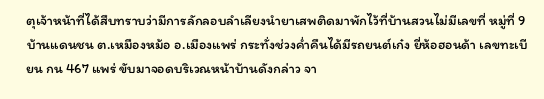ตุเจ้าหน้าที่ได้สืบทราบว่ามีการลักลอบลำเลียงนำยาเสพติดมาพักไว้ที่บ้านสวนไม่มีเลขที่ หมู่ที่ 9 บ้านแดนชน ต.เหมืองหม้อ อ.เมืองแพร่ กระทั่งช่วงค่ำคืนได้มีรถยนต์เก๋ง ยี่ห้อฮอนด้า เลขทะเบียน กน 467 แพร่ ขับมาจอดบริเวณหน้าบ้านดังกล่าว จา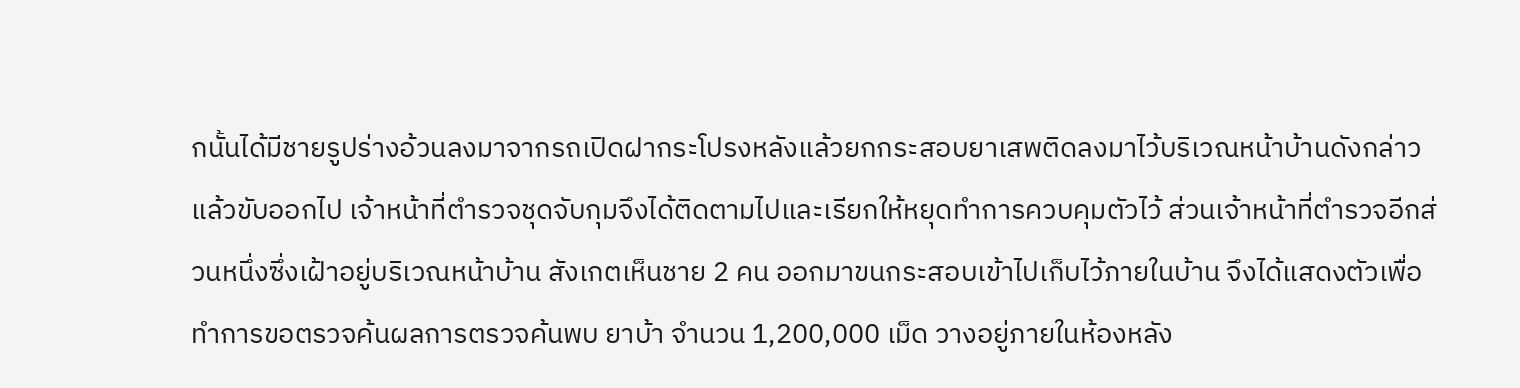กนั้นได้มีชายรูปร่างอ้วนลงมาจากรถเปิดฝากระโปรงหลังแล้วยกกระสอบยาเสพติดลงมาไว้บริเวณหน้าบ้านดังกล่าวแล้วขับออกไป เจ้าหน้าที่ตำรวจชุดจับกุมจึงได้ติดตามไปและเรียกให้หยุดทำการควบคุมตัวไว้ ส่วนเจ้าหน้าที่ตำรวจอีกส่วนหนึ่งซึ่งเฝ้าอยู่บริเวณหน้าบ้าน สังเกตเห็นชาย 2 คน ออกมาขนกระสอบเข้าไปเก็บไว้ภายในบ้าน จึงได้แสดงตัวเพื่อทำการขอตรวจค้นผลการตรวจค้นพบ ยาบ้า จำนวน 1,200,000 เม็ด วางอยู่ภายในห้องหลัง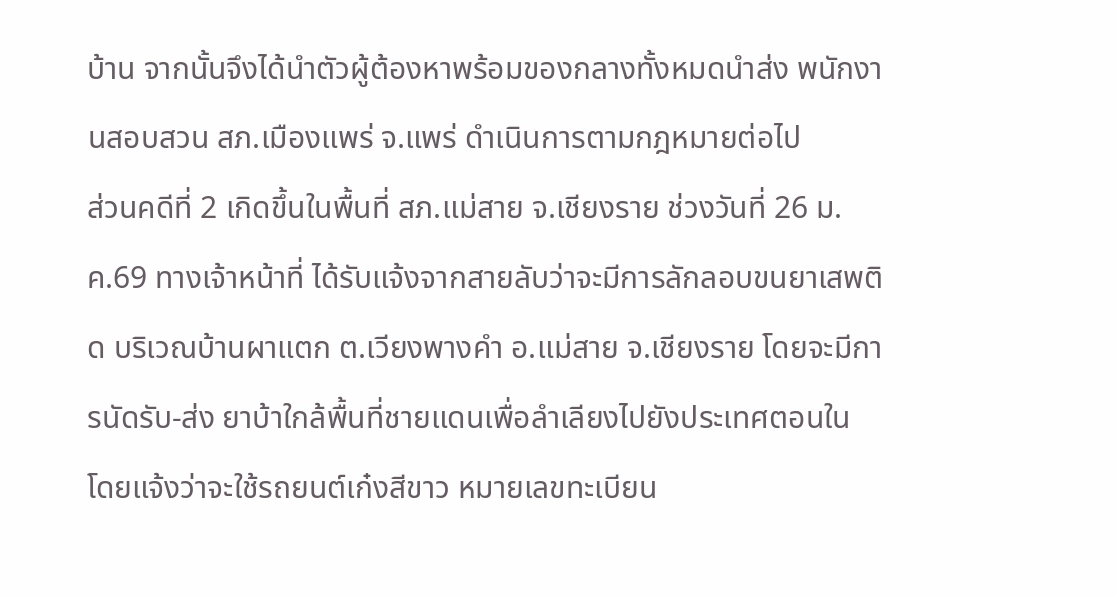บ้าน จากนั้นจึงได้นำตัวผู้ต้องหาพร้อมของกลางทั้งหมดนำส่ง พนักงานสอบสวน สภ.เมืองแพร่ จ.แพร่ ดำเนินการตามกฎหมายต่อไป
ส่วนคดีที่ 2 เกิดขึ้นในพื้นที่ สภ.แม่สาย จ.เชียงราย ช่วงวันที่ 26 ม.ค.69 ทางเจ้าหน้าที่ ได้รับแจ้งจากสายลับว่าจะมีการลักลอบขนยาเสพติด บริเวณบ้านผาแตก ต.เวียงพางคำ อ.แม่สาย จ.เชียงราย โดยจะมีการนัดรับ-ส่ง ยาบ้าใกล้พื้นที่ชายแดนเพื่อลำเลียงไปยังประเทศตอนใน โดยแจ้งว่าจะใช้รถยนต์เก๋งสีขาว หมายเลขทะเบียน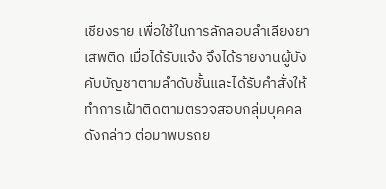เชียงราย เพื่อใช้ในการลักลอบลำเลียงยาเสพติด เมื่อได้รับแจ้ง จึงได้รายงานผู้บังคับบัญชาตามลำดับชั้นและได้รับคำสั่งให้ทำการเฝ้าติดตามตรวจสอบกลุ่มบุคคลดังกล่าว ต่อมาพบรถย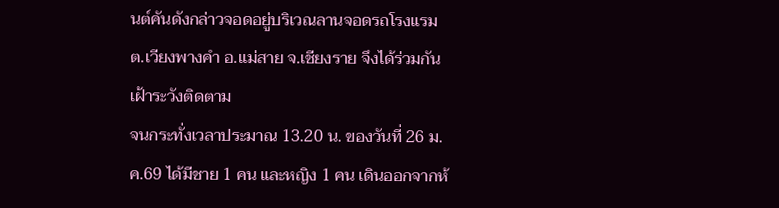นต์คันดังกล่าวจอดอยู่บริเวณลานจอดรถโรงแรม ต.เวียงพางคำ อ.แม่สาย จ.เชียงราย จึงได้ร่วมกันเฝ้าระวังติดตาม
จนกระทั่งเวลาประมาณ 13.20 น. ของวันที่ 26 ม.ค.69 ได้มีชาย 1 คน และหญิง 1 คน เดินออกจากห้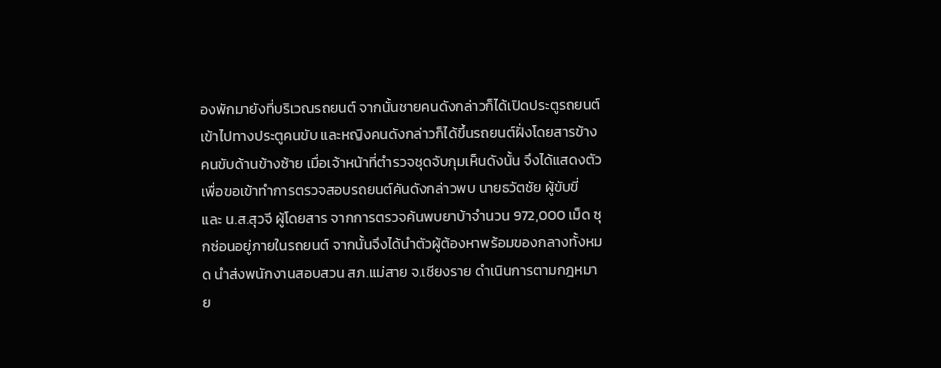องพักมายังที่บริเวณรถยนต์ จากนั้นชายคนดังกล่าวก็ได้เปิดประตูรถยนต์เข้าไปทางประตูคนขับ และหญิงคนดังกล่าวก็ได้ขึ้นรถยนต์ฝั่งโดยสารข้างคนขับด้านข้างซ้าย เมื่อเจ้าหน้าที่ตำรวจชุดจับกุมเห็นดังนั้น จึงได้แสดงตัวเพื่อขอเข้าทำการตรวจสอบรถยนต์คันดังกล่าวพบ นายธวัตชัย ผู้ขับขี่ และ น.ส.สุวจี ผู้โดยสาร จากการตรวจค้นพบยาบ้าจำนวน 972,000 เม็ด ซุกซ่อนอยู่ภายในรถยนต์ จากนั้นจึงได้นำตัวผู้ต้องหาพร้อมของกลางทั้งหมด นำส่งพนักงานสอบสวน สภ.แม่สาย จ.เชียงราย ดำเนินการตามกฎหมาย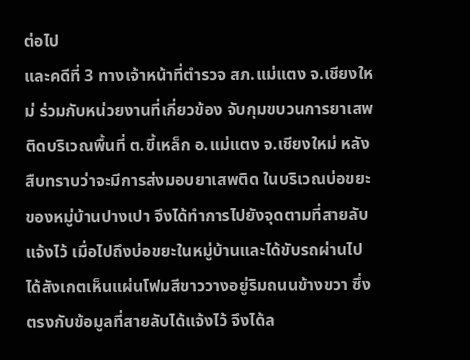ต่อไป
และคดีที่ 3 ทางเจ้าหน้าที่ตำรวจ สภ.แม่แตง จ.เชียงใหม่ ร่วมกับหน่วยงานที่เกี่ยวข้อง จับกุมขบวนการยาเสพติดบริเวณพื้นที่ ต.ขี้เหล็ก อ.แม่แตง จ.เชียงใหม่ หลังสืบทราบว่าจะมีการส่งมอบยาเสพติด ในบริเวณบ่อขยะ ของหมู่บ้านปางเปา จึงได้ทำการไปยังจุดตามที่สายลับแจ้งไว้ เมื่อไปถึงบ่อขยะในหมู่บ้านและได้ขับรถผ่านไป ได้สังเกตเห็นแผ่นโฟมสีขาววางอยู่ริมถนนข้างขวา ซึ่งตรงกับข้อมูลที่สายลับได้แจ้งไว้ จึงได้ล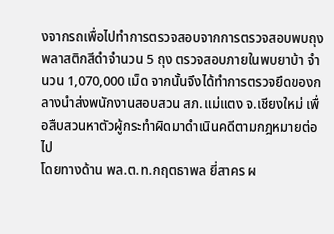งจากรถเพื่อไปทําการตรวจสอบจากการตรวจสอบพบถุงพลาสติกสีดำจำนวน 5 ถุง ตรวจสอบภายในพบยาบ้า จํานวน 1,070,000 เม็ด จากนั้นจึงได้ทำการตรวจยึดของกลางนำส่งพนักงานสอบสวน สภ.แม่แตง จ.เชียงใหม่ เพื่อสืบสวนหาตัวผู้กระทําผิดมาดำเนินคดีตามกฎหมายต่อไป
โดยทางด้าน พล.ต.ท.กฤตธาพล ยี่สาคร ผ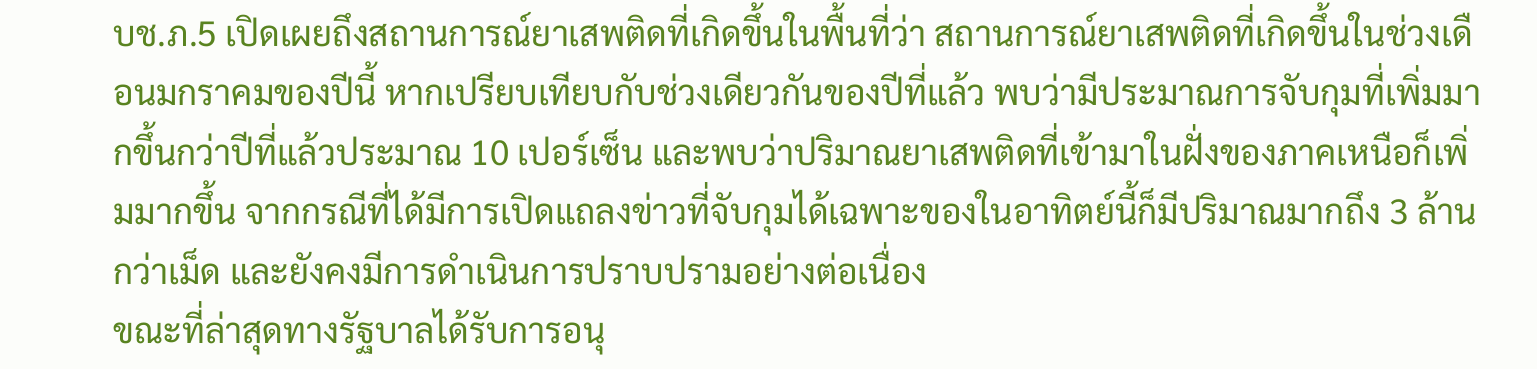บช.ภ.5 เปิดเผยถึงสถานการณ์ยาเสพติดที่เกิดขึ้นในพื้นที่ว่า สถานการณ์ยาเสพติดที่เกิดขึ้นในช่วงเดือนมกราคมของปีนี้ หากเปรียบเทียบกับช่วงเดียวกันของปีที่แล้ว พบว่ามีประมาณการจับกุมที่เพิ่มมากขึ้นกว่าปีที่แล้วประมาณ 10 เปอร์เซ็น และพบว่าปริมาณยาเสพติดที่เข้ามาในฝั่งของภาคเหนือก็เพิ่มมากขึ้น จากกรณีที่ได้มีการเปิดแถลงข่าวที่จับกุมได้เฉพาะของในอาทิตย์นี้ก็มีปริมาณมากถึง 3 ล้านกว่าเม็ด และยังคงมีการดำเนินการปราบปรามอย่างต่อเนื่อง
ขณะที่ล่าสุดทางรัฐบาลได้รับการอนุ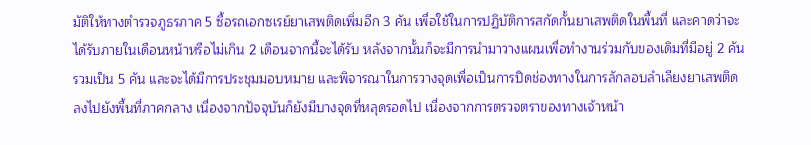มัติให้ทางตำรวจภูธรภาค 5 ซื้อรถเอกซเรย์ยาเสพติดเพิ่มอีก 3 คัน เพื่อใช้ในการปฏิบัติการสกัดกั้นยาเสพติดในพื้นที่ และคาดว่าจะได้รับภายในเดือนหน้าหรือไม่เกิน 2 เดือนจากนี้จะได้รับ หลังจากนั้นก็จะมีการนำมาวางแผนเพื่อทำงานร่วมกับของเดิมที่มีอยู่ 2 คัน รวมเป็น 5 คัน และจะได้มีการประชุมมอบหมาย และพิจารณาในการวางจุดเพื่อเป็นการปิดช่องทางในการลักลอบลำเลียงยาเสพติดลงไปยังพื้นที่ภาคกลาง เนื่องจากปัจจุบันก็ยังมีบางจุดที่หลุดรอดไป เนื่องจากการตรวจตราของทางเจ้าหน้า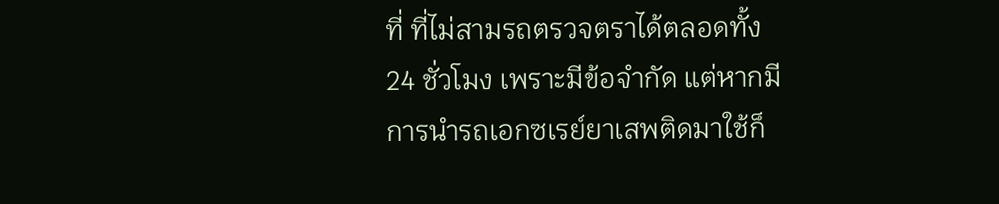ที่ ที่ไม่สามรถตรวจตราได้ตลอดทั้ง 24 ชั่วโมง เพราะมีข้อจำกัด แต่หากมีการนำรถเอกซเรย์ยาเสพติดมาใช้ก็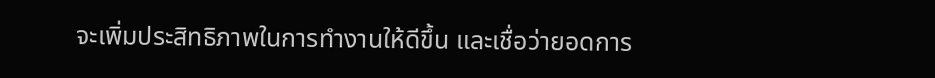จะเพิ่มประสิทธิภาพในการทำงานให้ดีขึ้น และเชื่อว่ายอดการ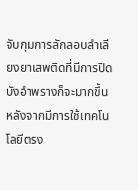จับกุมการลักลอบลำเลียงยาเสพติดที่มีการปิดบังอำพรางก็จะมากขึ้น หลังจากมีการใช้เทคโนโลยีตรง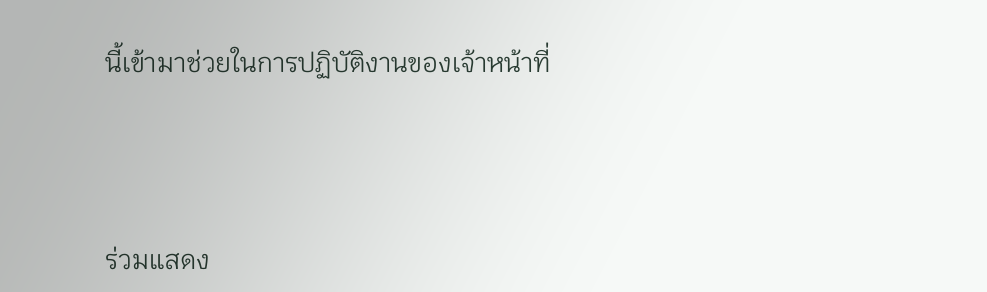นี้เข้ามาช่วยในการปฏิบัติงานของเจ้าหน้าที่




ร่วมแสดง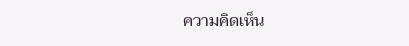ความคิดเห็น